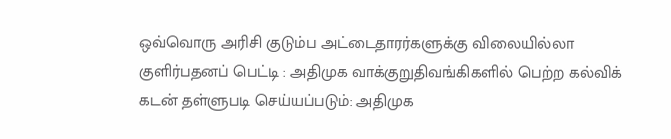ஒவ்வொரு அரிசி குடும்ப அட்டைதாரர்களுக்கு விலையில்லா குளிர்பதனப் பெட்டி : அதிமுக வாக்குறுதிவங்கிகளில் பெற்ற கல்விக் கடன் தள்ளுபடி செய்யப்படும்: அதிமுக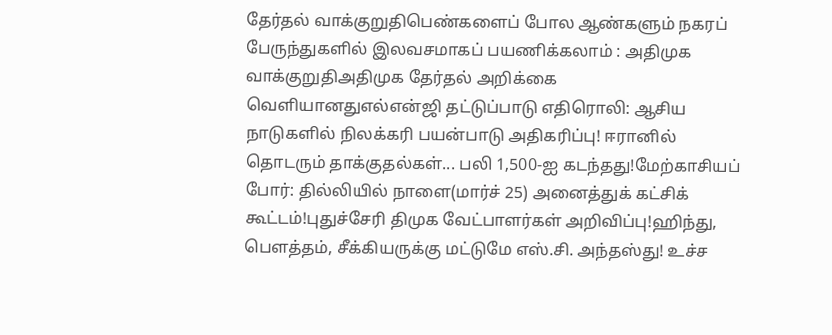தேர்தல் வாக்குறுதிபெண்களைப் போல ஆண்களும் நகரப் பேருந்துகளில் இலவசமாகப் பயணிக்கலாம் : அதிமுக வாக்குறுதிஅதிமுக தேர்தல் அறிக்கை வெளியானதுஎல்என்ஜி தட்டுப்பாடு எதிரொலி: ஆசிய நாடுகளில் நிலக்கரி பயன்பாடு அதிகரிப்பு! ஈரானில் தொடரும் தாக்குதல்கள்... பலி 1,500-ஐ கடந்தது!மேற்காசியப் போர்: தில்லியில் நாளை(மார்ச் 25) அனைத்துக் கட்சிக் கூட்டம்!புதுச்சேரி திமுக வேட்பாளர்கள் அறிவிப்பு!ஹிந்து, பெளத்தம், சீக்கியருக்கு மட்டுமே எஸ்.சி. அந்தஸ்து! உச்ச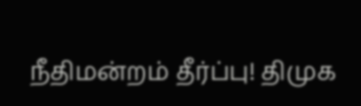நீதிமன்றம் தீர்ப்பு! திமுக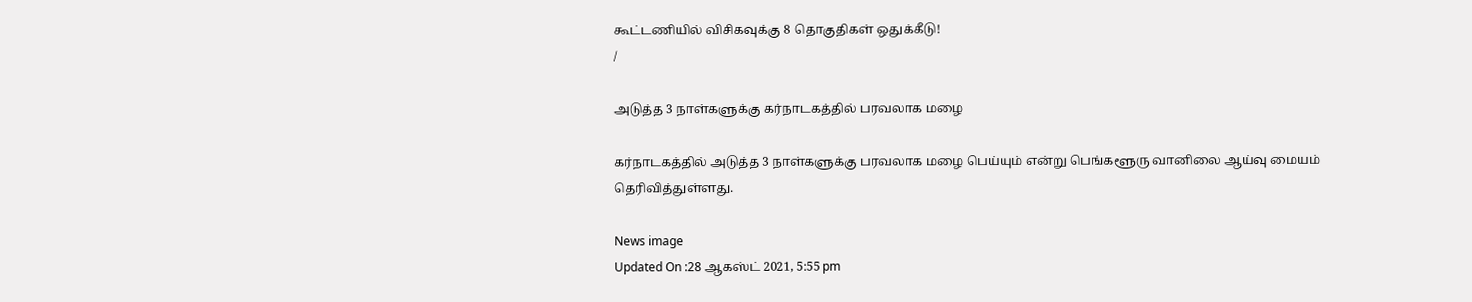கூட்டணியில் விசிகவுக்கு 8 தொகுதிகள் ஒதுக்கீடு!
/

அடுத்த 3 நாள்களுக்கு கர்நாடகத்தில் பரவலாக மழை

கர்நாடகத்தில் அடுத்த 3 நாள்களுக்கு பரவலாக மழை பெய்யும் என்று பெங்களூரு வானிலை ஆய்வு மையம் தெரிவித்துள்ளது.

News image
Updated On :28 ஆகஸ்ட் 2021, 5:55 pm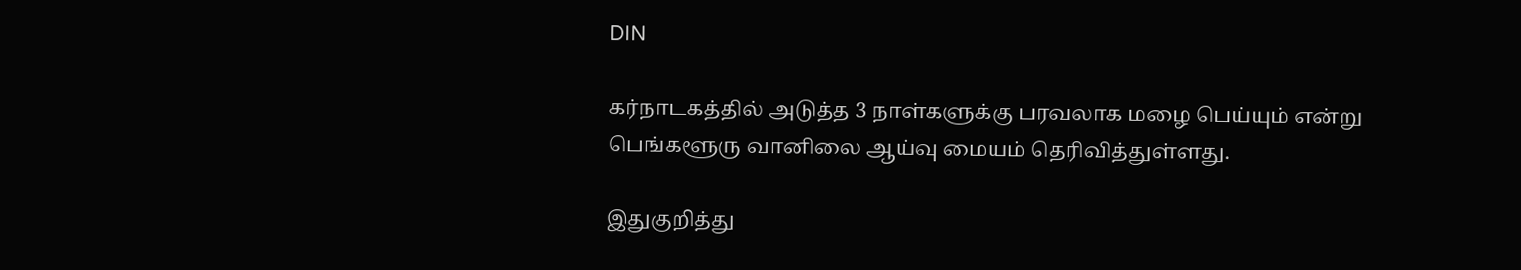DIN

கர்நாடகத்தில் அடுத்த 3 நாள்களுக்கு பரவலாக மழை பெய்யும் என்று பெங்களூரு வானிலை ஆய்வு மையம் தெரிவித்துள்ளது.

இதுகுறித்து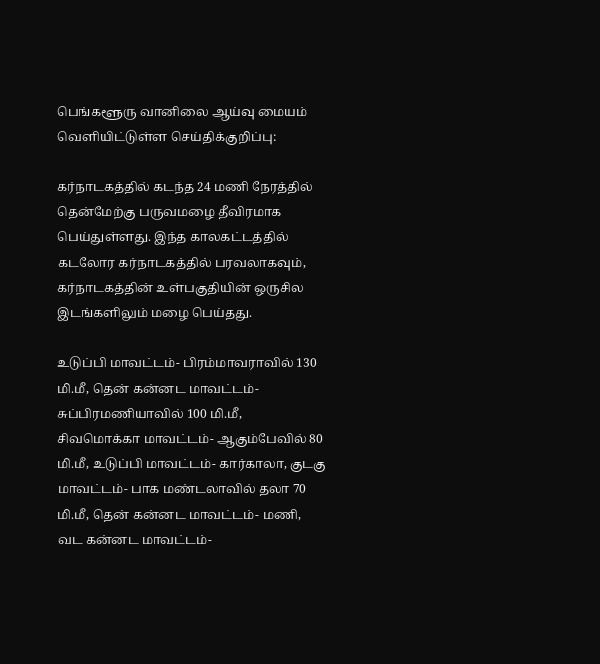பெங்களூரு வானிலை ஆய்வு மையம் வெளியிட்டுள்ள செய்திக்குறிப்பு:

கர்நாடகத்தில் கடந்த 24 மணி நேரத்தில் தென்மேற்கு பருவமழை தீவிரமாக பெய்துள்ளது. இந்த காலகட்டத்தில் கடலோர கர்நாடகத்தில் பரவலாகவும், கர்நாடகத்தின் உள்பகுதியின் ஒருசில இடங்களிலும் மழை பெய்தது.

உடுப்பி மாவட்டம்- பிரம்மாவராவில் 130 மி.மீ, தென் கன்னட மாவட்டம்- சுப்பிரமணியாவில் 100 மி.மீ, சிவமொக்கா மாவட்டம்- ஆகும்பேவில் 80 மி.மீ, உடுப்பி மாவட்டம்- கார்காலா, குடகு மாவட்டம்- பாக மண்டலாவில் தலா 70 மி.மீ, தென் கன்னட மாவட்டம்- மணி, வட கன்னட மாவட்டம்-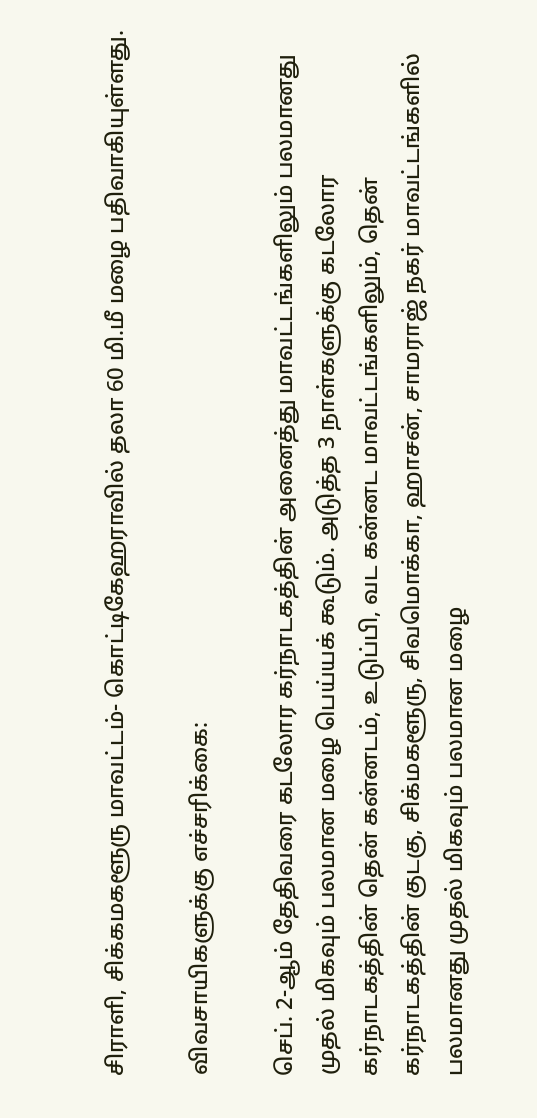சிராளி, சிக்கமகளூரு மாவட்டம்- கொட்டிகேஹராவில் தலா 60 மி.மீ மழை பதிவாகியுள்ளது.

விவசாயிகளுக்கு எச்சரிக்கை:

செப். 2-ஆம் தேதிவரை கடலோர கர்நாடகத்தின் அனைத்து மாவட்டங்களிலும் பலமானது முதல் மிகவும் பலமான மழை பெய்யக் கூடும். அடுத்த 3 நாள்களுக்கு கடலோர கர்நாடகத்தின் தென் கன்னடம், உடுப்பி, வட கன்னட மாவட்டங்களிலும், தென் கர்நாடகத்தின் குடகு, சிக்மகளூரு, சிவமொக்கா, ஹாசன், சாமராஜ் நகர் மாவட்டங்களில் பலமானது முதல் மிகவும் பலமான மழை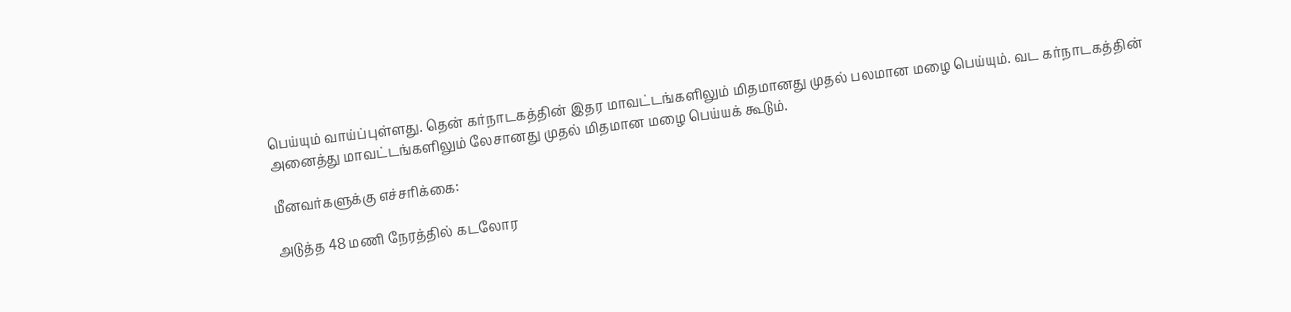பெய்யும் வாய்ப்புள்ளது. தென் கர்நாடகத்தின் இதர மாவட்டங்களிலும் மிதமானது முதல் பலமான மழை பெய்யும். வட கர்நாடகத்தின் அனைத்து மாவட்டங்களிலும் லேசானது முதல் மிதமான மழை பெய்யக் கூடும்.

மீனவர்களுக்கு எச்சரிக்கை:

அடுத்த 48 மணி நேரத்தில் கடலோர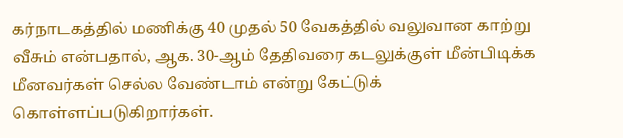கர்நாடகத்தில் மணிக்கு 40 முதல் 50 வேகத்தில் வலுவான காற்று வீசும் என்பதால், ஆக. 30-ஆம் தேதிவரை கடலுக்குள் மீன்பிடிக்க மீனவர்கள் செல்ல வேண்டாம் என்று கேட்டுக் கொள்ளப்படுகிறார்கள்.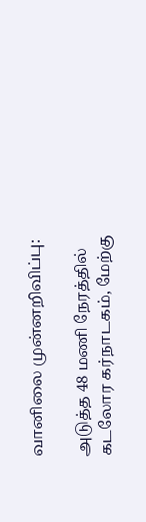வானிலை முன்னறிவிப்பு:

அடுத்த 48 மணி நேரத்தில் கடலோர கர்நாடகம், மேற்கு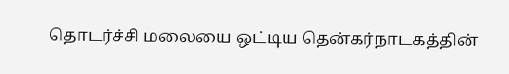தொடர்ச்சி மலையை ஒட்டிய தென்கர்நாடகத்தின்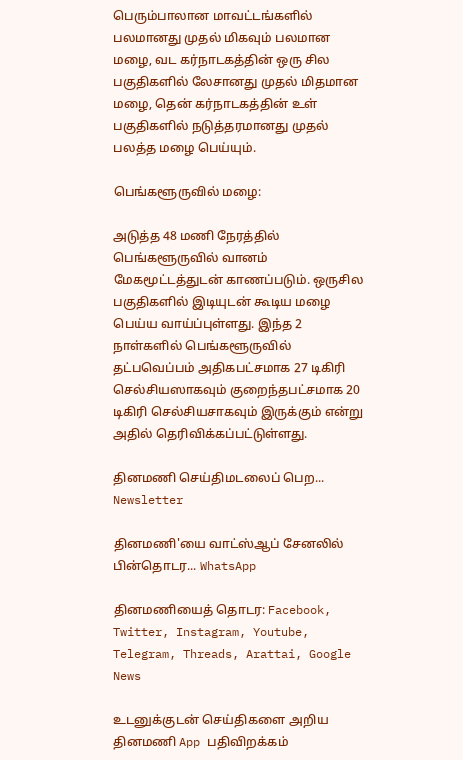பெரும்பாலான மாவட்டங்களில் பலமானது முதல் மிகவும் பலமான மழை, வட கர்நாடகத்தின் ஒரு சில பகுதிகளில் லேசானது முதல் மிதமான மழை, தென் கர்நாடகத்தின் உள் பகுதிகளில் நடுத்தரமானது முதல் பலத்த மழை பெய்யும்.

பெங்களூருவில் மழை:

அடுத்த 48 மணி நேரத்தில் பெங்களூருவில் வானம் மேகமூட்டத்துடன் காணப்படும். ஒருசில பகுதிகளில் இடியுடன் கூடிய மழை பெய்ய வாய்ப்புள்ளது. இந்த 2 நாள்களில் பெங்களூருவில் தட்பவெப்பம் அதிகபட்சமாக 27 டிகிரி செல்சியஸாகவும் குறைந்தபட்சமாக 20 டிகிரி செல்சியசாகவும் இருக்கும் என்று அதில் தெரிவிக்கப்பட்டுள்ளது.

தினமணி செய்திமடலைப் பெற... Newsletter

தினமணி'யை வாட்ஸ்ஆப் சேனலில் பின்தொடர... WhatsApp

தினமணியைத் தொடர: Facebook, Twitter, Instagram, Youtube, Telegram, Threads, Arattai, Google News

உடனுக்குடன் செய்திகளை அறிய தினமணி App பதிவிறக்கம்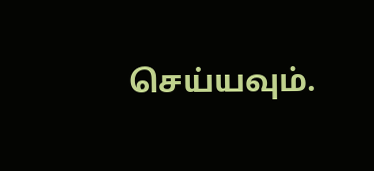செய்யவும்.